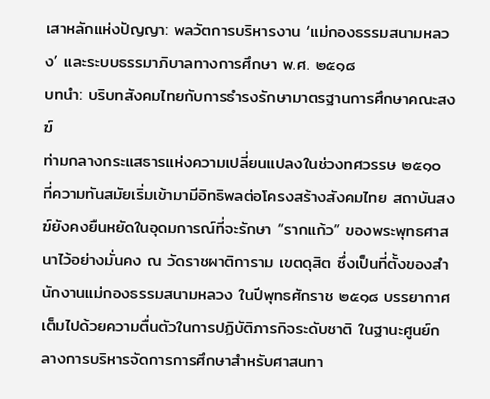เสาหลักแห่งปัญญา: พลวัตการบริหารงาน ‘แม่กองธรรมสนามหลวง’ และระบบธรรมาภิบาลทางการศึกษา พ.ศ. ๒๕๑๘
บทนำ: บริบทสังคมไทยกับการธำรงรักษามาตรฐานการศึกษาคณะสงฆ์
ท่ามกลางกระแสธารแห่งความเปลี่ยนแปลงในช่วงทศวรรษ ๒๕๑๐ ที่ความทันสมัยเริ่มเข้ามามีอิทธิพลต่อโครงสร้างสังคมไทย สถาบันสงฆ์ยังคงยืนหยัดในอุดมการณ์ที่จะรักษา “รากแก้ว” ของพระพุทธศาสนาไว้อย่างมั่นคง ณ วัดราชผาติการาม เขตดุสิต ซึ่งเป็นที่ตั้งของสำนักงานแม่กองธรรมสนามหลวง ในปีพุทธศักราช ๒๕๑๘ บรรยากาศเต็มไปด้วยความตื่นตัวในการปฏิบัติภารกิจระดับชาติ ในฐานะศูนย์กลางการบริหารจัดการการศึกษาสำหรับศาสนทา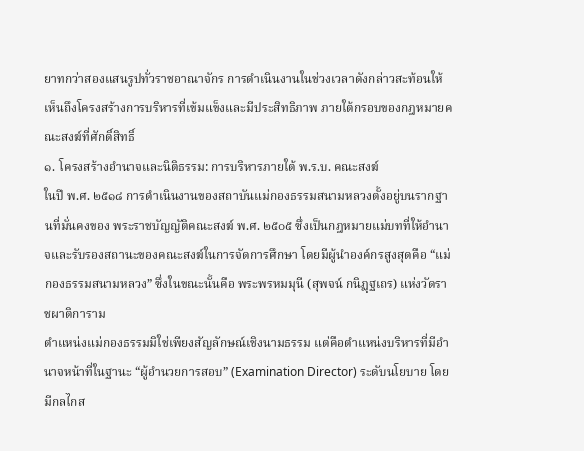ยาทกว่าสองแสนรูปทั่วราชอาณาจักร การดำเนินงานในช่วงเวลาดังกล่าวสะท้อนให้เห็นถึงโครงสร้างการบริหารที่เข้มแข็งและมีประสิทธิภาพ ภายใต้กรอบของกฎหมายคณะสงฆ์ที่ศักดิ์สิทธิ์
๑. โครงสร้างอำนาจและนิติธรรม: การบริหารภายใต้ พ.ร.บ. คณะสงฆ์
ในปี พ.ศ. ๒๕๑๘ การดำเนินงานของสถาบันแม่กองธรรมสนามหลวงตั้งอยู่บนรากฐานที่มั่นคงของ พระราชบัญญัติคณะสงฆ์ พ.ศ. ๒๕๐๕ ซึ่งเป็นกฎหมายแม่บทที่ให้อำนาจและรับรองสถานะของคณะสงฆ์ในการจัดการศึกษา โดยมีผู้นำองค์กรสูงสุดคือ “แม่กองธรรมสนามหลวง” ซึ่งในขณะนั้นคือ พระพรหมมุนี (สุพจน์ กนิฏฺฐเถร) แห่งวัดราชผาติการาม
ตำแหน่งแม่กองธรรมมิใช่เพียงสัญลักษณ์เชิงนามธรรม แต่คือตำแหน่งบริหารที่มีอำนาจหน้าที่ในฐานะ “ผู้อำนวยการสอบ” (Examination Director) ระดับนโยบาย โดยมีกลไกส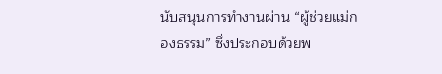นับสนุนการทำงานผ่าน “ผู้ช่วยแม่กองธรรม” ซึ่งประกอบด้วยพ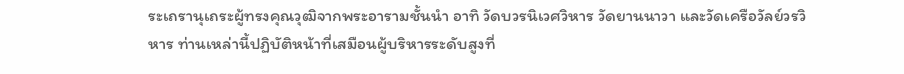ระเถรานุเถระผู้ทรงคุณวุฒิจากพระอารามชั้นนำ อาทิ วัดบวรนิเวศวิหาร วัดยานนาวา และวัดเครือวัลย์วรวิหาร ท่านเหล่านี้ปฏิบัติหน้าที่เสมือนผู้บริหารระดับสูงที่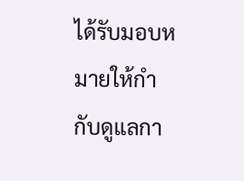ได้รับมอบหมายให้กำกับดูแลกา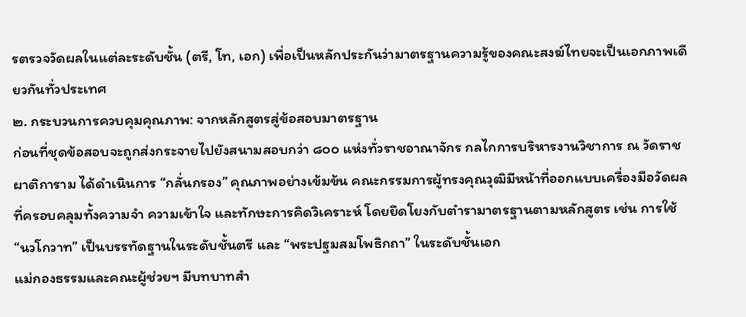รตรวจวัดผลในแต่ละระดับชั้น (ตรี, โท, เอก) เพื่อเป็นหลักประกันว่ามาตรฐานความรู้ของคณะสงฆ์ไทยจะเป็นเอกภาพเดียวกันทั่วประเทศ
๒. กระบวนการควบคุมคุณภาพ: จากหลักสูตรสู่ข้อสอบมาตรฐาน
ก่อนที่ชุดข้อสอบจะถูกส่งกระจายไปยังสนามสอบกว่า ๘๐๐ แห่งทั่วราชอาณาจักร กลไกการบริหารงานวิชาการ ณ วัดราชผาติการาม ได้ดำเนินการ “กลั่นกรอง” คุณภาพอย่างเข้มข้น คณะกรรมการผู้ทรงคุณวุฒิมีหน้าที่ออกแบบเครื่องมือวัดผลที่ครอบคลุมทั้งความจำ ความเข้าใจ และทักษะการคิดวิเคราะห์ โดยยึดโยงกับตำรามาตรฐานตามหลักสูตร เช่น การใช้ “นวโกวาท” เป็นบรรทัดฐานในระดับชั้นตรี และ “พระปฐมสมโพธิกถา” ในระดับชั้นเอก
แม่กองธรรมและคณะผู้ช่วยฯ มีบทบาทสำ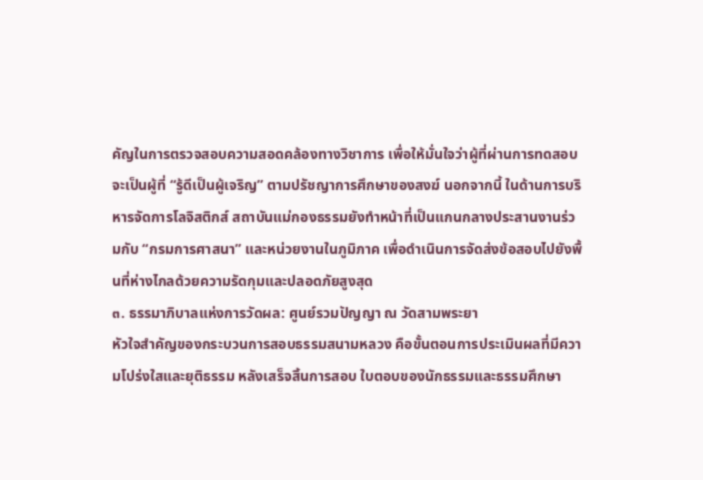คัญในการตรวจสอบความสอดคล้องทางวิชาการ เพื่อให้มั่นใจว่าผู้ที่ผ่านการทดสอบจะเป็นผู้ที่ “รู้ดีเป็นผู้เจริญ” ตามปรัชญาการศึกษาของสงฆ์ นอกจากนี้ ในด้านการบริหารจัดการโลจิสติกส์ สถาบันแม่กองธรรมยังทำหน้าที่เป็นแกนกลางประสานงานร่วมกับ “กรมการศาสนา” และหน่วยงานในภูมิภาค เพื่อดำเนินการจัดส่งข้อสอบไปยังพื้นที่ห่างไกลด้วยความรัดกุมและปลอดภัยสูงสุด
๓. ธรรมาภิบาลแห่งการวัดผล: ศูนย์รวมปัญญา ณ วัดสามพระยา
หัวใจสำคัญของกระบวนการสอบธรรมสนามหลวง คือขั้นตอนการประเมินผลที่มีความโปร่งใสและยุติธรรม หลังเสร็จสิ้นการสอบ ใบตอบของนักธรรมและธรรมศึกษา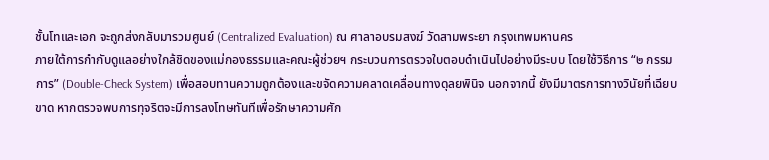ชั้นโทและเอก จะถูกส่งกลับมารวมศูนย์ (Centralized Evaluation) ณ ศาลาอบรมสงฆ์ วัดสามพระยา กรุงเทพมหานคร
ภายใต้การกำกับดูแลอย่างใกล้ชิดของแม่กองธรรมและคณะผู้ช่วยฯ กระบวนการตรวจใบตอบดำเนินไปอย่างมีระบบ โดยใช้วิธีการ “๒ กรรมการ” (Double-Check System) เพื่อสอบทานความถูกต้องและขจัดความคลาดเคลื่อนทางดุลยพินิจ นอกจากนี้ ยังมีมาตรการทางวินัยที่เฉียบขาด หากตรวจพบการทุจริตจะมีการลงโทษทันทีเพื่อรักษาความศัก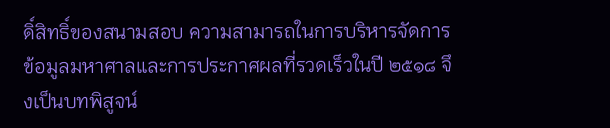ดิ์สิทธิ์ของสนามสอบ ความสามารถในการบริหารจัดการข้อมูลมหาศาลและการประกาศผลที่รวดเร็วในปี ๒๕๑๘ จึงเป็นบทพิสูจน์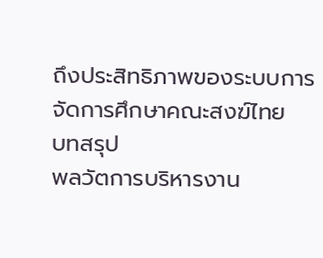ถึงประสิทธิภาพของระบบการจัดการศึกษาคณะสงฆ์ไทย
บทสรุป
พลวัตการบริหารงาน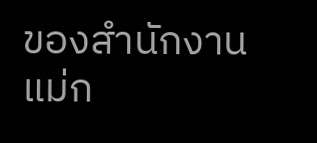ของสำนักงานแม่ก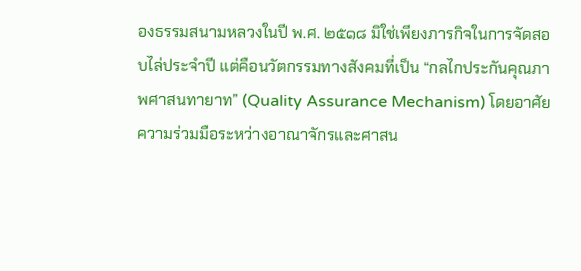องธรรมสนามหลวงในปี พ.ศ. ๒๕๑๘ มิใช่เพียงภารกิจในการจัดสอบไล่ประจำปี แต่คือนวัตกรรมทางสังคมที่เป็น “กลไกประกันคุณภาพศาสนทายาท” (Quality Assurance Mechanism) โดยอาศัยความร่วมมือระหว่างอาณาจักรและศาสน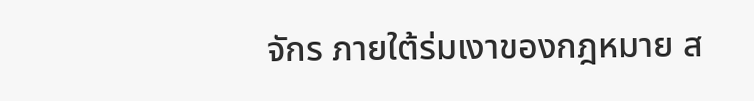จักร ภายใต้ร่มเงาของกฎหมาย ส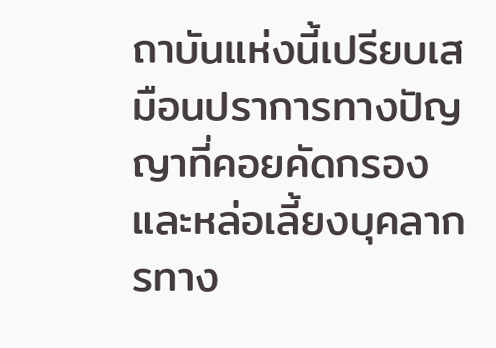ถาบันแห่งนี้เปรียบเสมือนปราการทางปัญญาที่คอยคัดกรองและหล่อเลี้ยงบุคลากรทาง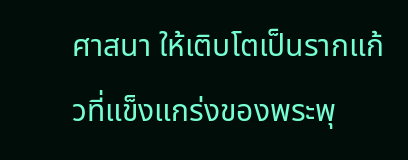ศาสนา ให้เติบโตเป็นรากแก้วที่แข็งแกร่งของพระพุ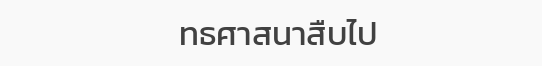ทธศาสนาสืบไป